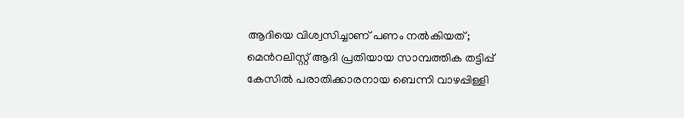ആദിയെ വിശ്വസിച്ചാണ് പണം നല്‍കിയത്; മെന്‍റലിസ്റ്റ് ആദി പ്രതിയായ സാമ്പത്തിക തട്ടിപ്പ് കേസില്‍ പരാതിക്കാരനായ ബെന്നി വാഴപ്പിള്ളി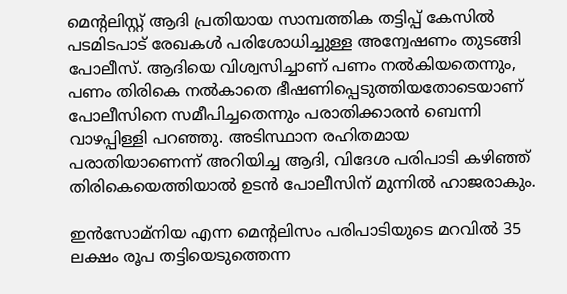മെന്‍റലിസ്റ്റ് ആദി പ്രതിയായ സാമ്പത്തിക തട്ടിപ്പ് കേസില്‍ പടമിടപാട് രേഖകള്‍ പരിശോധിച്ചുള്ള അന്വേഷണം തുടങ്ങി പോലീസ്. ആദിയെ വിശ്വസിച്ചാണ് പണം നല്‍കിയതെന്നും,  പണം തിരികെ നല്‍കാതെ ഭീഷണിപ്പെടുത്തിയതോടെയാണ് പോലീസിനെ സമീപിച്ചതെന്നും പരാതിക്കാരന്‍ ബെന്നി വാഴപ്പിള്ളി പറഞ്ഞു. അടിസ്ഥാന രഹിതമായ പരാതിയാണെന്ന് അറിയിച്ച ആദി, വിദേശ പരിപാടി കഴിഞ്ഞ് തിരികെയെത്തിയാല്‍ ഉടന്‍ പോലീസിന് മുന്നില്‍ ഹാജരാകും.

ഇന്‍സോമ്നിയ എന്ന മെന്‍റലിസം പരിപാടിയുടെ മറവില്‍ 35 ലക്ഷം രൂപ തട്ടിയെടുത്തെന്ന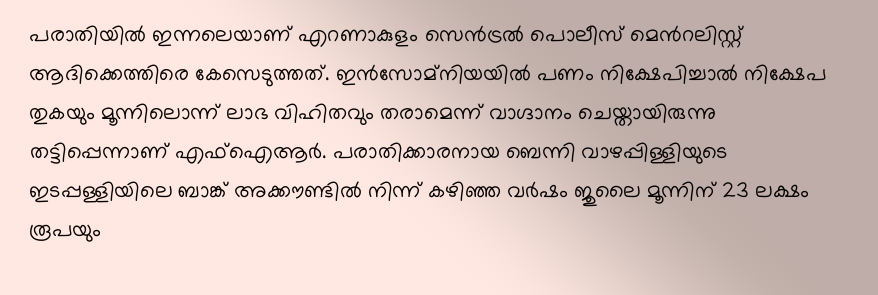പരാതിയില്‍ ഇന്നലെയാണ് എറണാകുളം സെന്‍ട്രല്‍ പൊലീസ് മെന്‍റലിസ്റ്റ് ആദിക്കെത്തിരെ കേസെടുത്തത്. ഇന്‍സോമ്നിയയില്‍ പണം നിക്ഷേപിച്ചാല്‍ നിക്ഷേപ തുകയും മൂന്നിലൊന്ന് ലാഭ വിഹിതവും തരാമെന്ന് വാഗ്ദാനം ചെയ്തായിരുന്നു തട്ടിപ്പെന്നാണ് എഫ്ഐആര്‍. പരാതിക്കാരനായ ബെന്നി വാഴപ്പിള്ളിയുടെ ഇടപ്പള്ളിയിലെ ബാങ്ക് അക്കൗണ്ടില്‍ നിന്ന് കഴിഞ്ഞ വര്‍ഷം ജുലൈ മൂന്നിന് 23 ലക്ഷം രൂപയും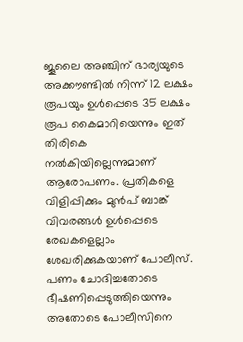ജൂലൈ അഞ്ചിന് ഭാര്യയുടെ അക്കൗണ്ടില്‍ നിന്ന് 12 ലക്ഷം രൂപയും ഉള്‍പ്പെടെ 35 ലക്ഷം രൂപ കൈമാറിയെന്നും ഇത് തിരികെ നല്‍കിയില്ലെന്നുമാണ് ആരോപണം. പ്രതികളെ വിളിപ്പിക്കും മുന്‍പ് ബാങ്ക് വിവരങ്ങള്‍ ഉള്‍പ്പെടെ രേഖകളെല്ലാം ശേഖരിക്കുകയാണ് പോലീസ്. പണം ചോദിച്ചതോടെ ഭീഷണിപ്പെടുത്തിയെന്നും അതോടെ പോലീസിനെ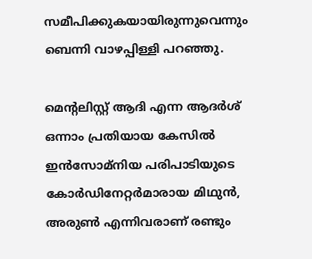സമീപിക്കുകയായിരുന്നുവെന്നും ബെന്നി വാഴപ്പിള്ളി പറഞ്ഞു.

മെന്‍റലിസ്റ്റ് ആദി എന്ന ആദര്‍ശ് ഒന്നാം പ്രതിയായ കേസില്‍ ഇന്‍സോമ്നിയ പരിപാടിയുടെ കോര്‍ഡിനേറ്റര്‍മാരായ മിഥുന്‍, അരുണ്‍ എന്നിവരാണ് രണ്ടും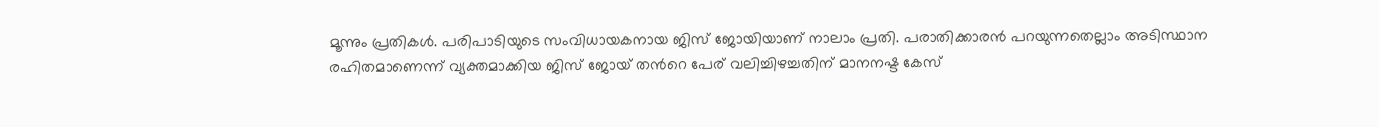മൂന്നും പ്രതികള്‍. പരിപാടിയുടെ സംവിധായകനായ ജിസ് ജോയിയാണ് നാലാം പ്രതി. പരാതിക്കാരന്‍ പറയുന്നതെല്ലാം അടിസ്ഥാന രഹിതമാണെന്ന് വ്യക്തമാക്കിയ ജിസ് ജോയ് തന്‍റെ പേര് വലിച്ചിഴച്ചതിന് മാനനഷ്ട കേസ്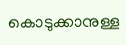കൊടുക്കാനുള്ള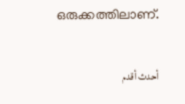ഒരുക്കത്തിലാണ്.

أحدث أقدم